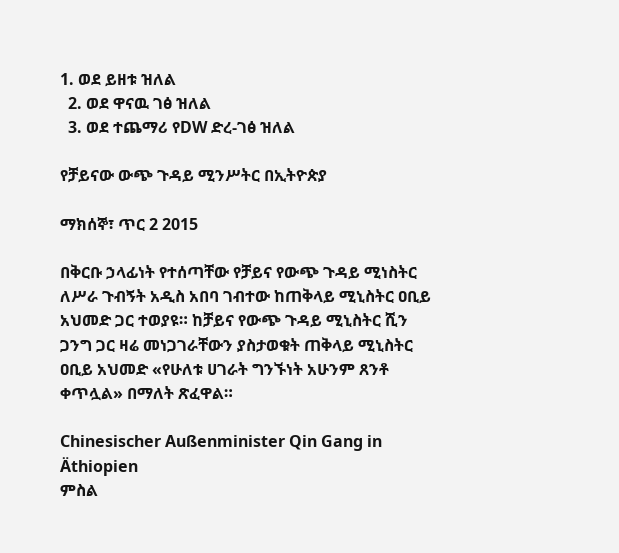1. ወደ ይዘቱ ዝለል
  2. ወደ ዋናዉ ገፅ ዝለል
  3. ወደ ተጨማሪ የDW ድረ-ገፅ ዝለል

የቻይናው ውጭ ጉዳይ ሚንሥትር በኢትዮጵያ

ማክሰኞ፣ ጥር 2 2015

በቅርቡ ኃላፊነት የተሰጣቸው የቻይና የውጭ ጉዳይ ሚነስትር ለሥራ ጉብኝት አዲስ አበባ ገብተው ከጠቅላይ ሚኒስትር ዐቢይ አህመድ ጋር ተወያዩ። ከቻይና የውጭ ጉዳይ ሚኒስትር ሺን ጋንግ ጋር ዛሬ መነጋገራቸውን ያስታወቁት ጠቅላይ ሚኒስትር ዐቢይ አህመድ «የሁለቱ ሀገራት ግንኙነት አሁንም ጸንቶ ቀጥሏል» በማለት ጽፈዋል።

Chinesischer Außenminister Qin Gang in Äthiopien
ምስል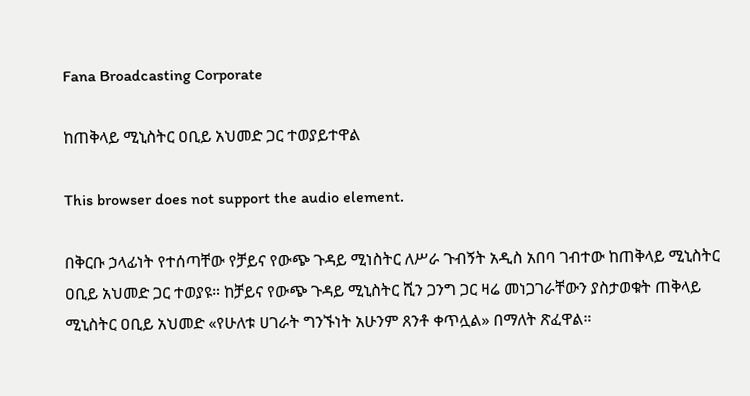Fana Broadcasting Corporate

ከጠቅላይ ሚኒስትር ዐቢይ አህመድ ጋር ተወያይተዋል

This browser does not support the audio element.

በቅርቡ ኃላፊነት የተሰጣቸው የቻይና የውጭ ጉዳይ ሚነስትር ለሥራ ጉብኝት አዲስ አበባ ገብተው ከጠቅላይ ሚኒስትር ዐቢይ አህመድ ጋር ተወያዩ። ከቻይና የውጭ ጉዳይ ሚኒስትር ሺን ጋንግ ጋር ዛሬ መነጋገራቸውን ያስታወቁት ጠቅላይ ሚኒስትር ዐቢይ አህመድ «የሁለቱ ሀገራት ግንኙነት አሁንም ጸንቶ ቀጥሏል» በማለት ጽፈዋል።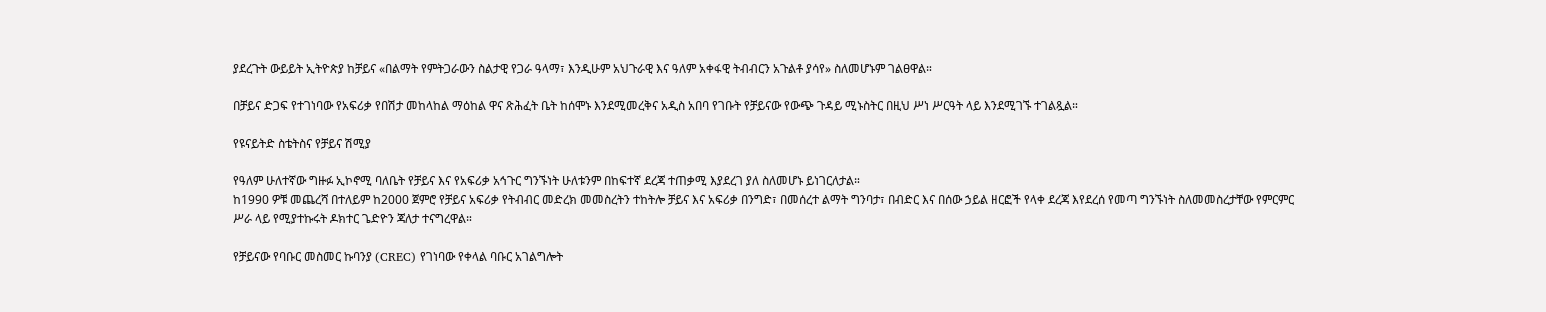ያደረጉት ውይይት ኢትዮጵያ ከቻይና «በልማት የምትጋራውን ስልታዊ የጋራ ዓላማ፣ እንዲሁም አህጉራዊ እና ዓለም አቀፋዊ ትብብርን አጉልቶ ያሳየ» ስለመሆኑም ገልፀዋል።

በቻይና ድጋፍ የተገነባው የአፍሪቃ የበሽታ መከላከል ማዕከል ዋና ጽሕፈት ቤት ከሰሞኑ እንደሚመረቅና አዲስ አበባ የገቡት የቻይናው የውጭ ጉዳይ ሚኑስትር በዚህ ሥነ ሥርዓት ላይ እንደሚገኙ ተገልጿል።

የዩናይትድ ስቴትስና የቻይና ሽሚያ

የዓለም ሁለተኛው ግዙፉ ኢኮኖሚ ባለቤት የቻይና እና የአፍሪቃ አኅጉር ግንኙነት ሁለቱንም በከፍተኛ ደረጃ ተጠቃሚ እያደረገ ያለ ስለመሆኑ ይነገርለታል።
ከ1990 ዎቹ መጨረሻ በተለይም ከ2000 ጀምሮ የቻይና አፍሪቃ የትብብር መድረክ መመስረትን ተከትሎ ቻይና እና አፍሪቃ በንግድ፣ በመሰረተ ልማት ግንባታ፣ በብድር እና በሰው ኃይል ዘርፎች የላቀ ደረጃ እየደረሰ የመጣ ግንኙነት ስለመመስረታቸው የምርምር ሥራ ላይ የሚያተኩሩት ዶክተር ጌድዮን ጃለታ ተናግረዋል።

የቻይናው የባቡር መስመር ኩባንያ (CREC) የገነባው የቀላል ባቡር አገልግሎት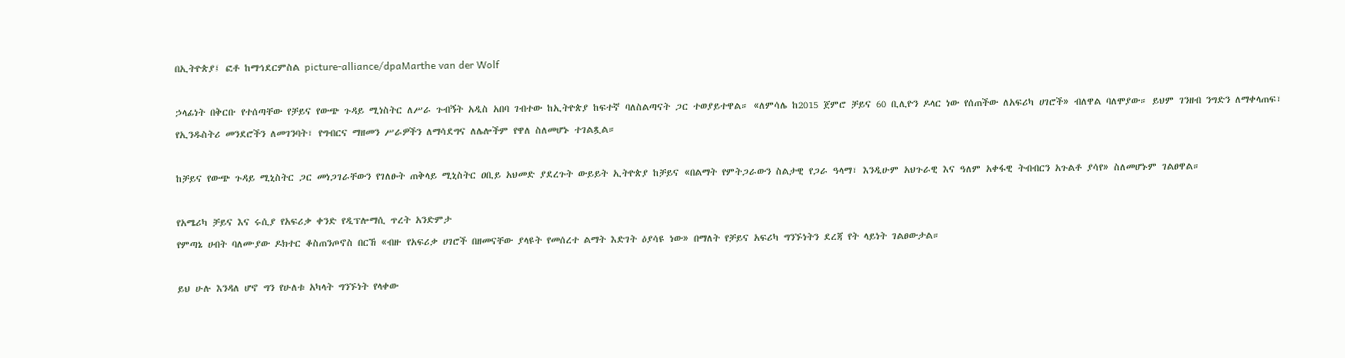በኢትዮጵያ፤ ፎቶ ከማኅደርምስል picture-alliance/dpaMarthe van der Wolf

ኃላፊነት በቅርቡ የተሰጣቸው የቻይና የውጭ ጉዳይ ሚነስትር ለሥራ ጉብኝት አዲስ አበባ ገብተው ከኢትዮጵያ ከፍተኛ ባለስልጣናት ጋር ተወያይተዋል። «ለምሳሌ ከ2015 ጀምሮ ቻይና 60 ቢሊዮን ዶላር ነው የሰጠችው ለአፍሪካ ሀገሮች» ብለዋል ባለሞያው። ይህም ገንዘብ ንግድን ለማቀላጠፍ፣ የኢንዱስትሪ መንደሮችን ለመገንባት፣ የግብርና ማዘመን ሥራዎችን ለማሳደግና ለሌሎችም የዋለ ስለመሆኑ ተገልጿል።

ከቻይና የውጭ ጉዳይ ሚኒስትር ጋር መነጋገራቸውን የገለፁት ጠቅላይ ሚኒስትር ዐቢይ አህመድ ያደረጉት ውይይት ኢትዮጵያ ከቻይና «በልማት የምትጋራውን ስልታዊ የጋራ ዓላማ፣ እንዲሁም አህጉራዊ እና ዓለም አቀፋዊ ትብብርን አጉልቶ ያሳየ» ስለመሆኑም ገልፀዋል።

የአሜሪካ ቻይና እና ሩሲያ የአፍሪቃ ቀንድ የዲፕሎማሲ ጥረት አንድምታ
የምጣኔ ሀብት ባለሙያው ዶክተር ቆስጠንጦኖስ በርኸ «ብዙ የአፍሪቃ ሀገሮች በዘመናቸው ያላዩት የመሰረተ ልማት እድገት ዕያሳዩ ነው» በማለት የቻይና አፍሪካ ግንኙነትን ደረጃ የት ላይነት ገልፀውታል።

ይህ ሁሉ እንዳለ ሆኖ ግን የሁለቱ አካላት ግንኙነት የላቀው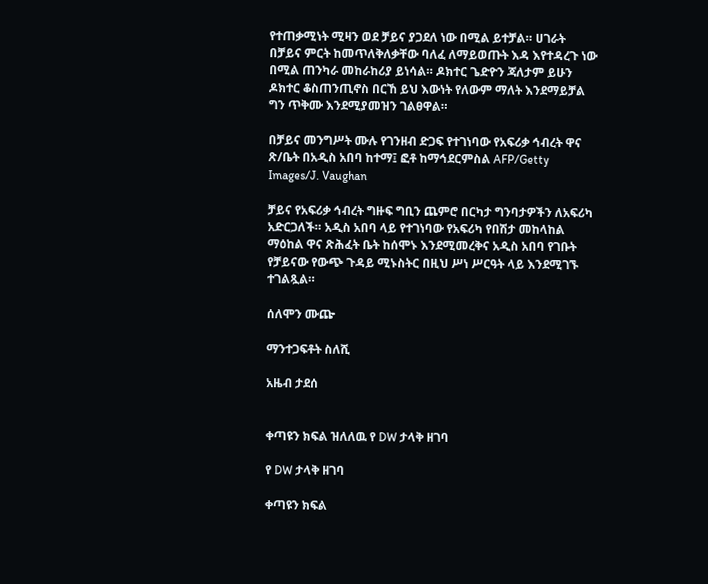የተጠቃሚነት ሚዛን ወደ ቻይና ያጋደለ ነው በሚል ይተቻል። ሀገራት በቻይና ምርት ከመጥለቅለቃቸው ባለፈ ለማይወጡት እዳ እየተዳረጉ ነው በሚል ጠንካራ መከራከሪያ ይነሳል። ዶክተር ጌድዮን ጃለታም ይሁን ዶክተር ቆስጠንጢኖስ በርኸ ይህ እውነት የለውም ማለት እንደማይቻል ግን ጥቅሙ እንደሚያመዝን ገልፀዋል።

በቻይና መንግሥት ሙሉ የገንዘብ ድጋፍ የተገነባው የአፍሪቃ ኅብረት ዋና ጽ/ቤት በአዲስ አበባ ከተማ፤ ፎቶ ከማኅደርምስል AFP/Getty Images/J. Vaughan

ቻይና የአፍሪቃ ኅብረት ግዙፍ ግቢን ጨምሮ በርካታ ግንባታዎችን ለአፍሪካ አድርጋለች። አዲስ አበባ ላይ የተገነባው የአፍሪካ የበሽታ መከላከል ማዕከል ዋና ጽሕፈት ቤት ከሰሞኑ እንደሚመረቅና አዲስ አበባ የገቡት የቻይናው የውጭ ጉዳይ ሚኑስትር በዚህ ሥነ ሥርዓት ላይ እንደሚገኙ ተገልጿል።

ሰለሞን ሙጬ

ማንተጋፍቶት ስለሺ

አዜብ ታደሰ


ቀጣዩን ክፍል ዝለለዉ የ DW ታላቅ ዘገባ

የ DW ታላቅ ዘገባ

ቀጣዩን ክፍል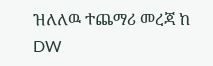ዝለለዉ ተጨማሪ መረጃ ከ DW